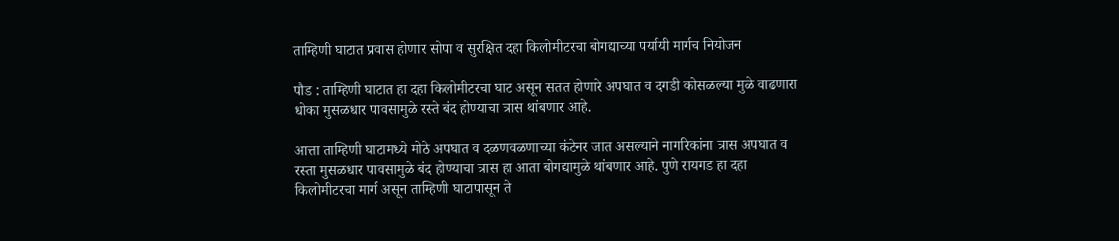ताम्हिणी घाटात प्रवास होणार सोपा व सुरक्षित दहा किलोमीटरचा बोगद्याच्या पर्यायी मार्गच नियोजन

पौड : ताम्हिणी घाटात हा दहा किलोमीटरचा घाट असून सतत होणारे अपघात व दगडी कोसळल्या मुळे वाढणारा धोका मुसळधार पावसामुळे रस्ते बंद होण्याचा त्रास थांबणार आहे.

आत्ता ताम्हिणी घाटामध्ये मोठे अपघात व दळणवळणाच्या कंटेनर जात असल्याने नागरिकांना त्रास अपघात व रस्ता मुसळधार पावसामुळे बंद होण्याचा त्रास हा आता बोगद्यामुळे थांबणार आहे. पुणे रायगड हा दहा किलोमीटरचा मार्ग असून ताम्हिणी घाटापासून ते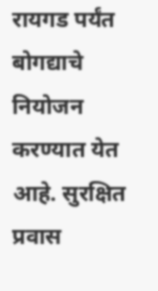रायगड पर्यंत बोगद्याचे नियोजन करण्यात येत आहे. सुरक्षित प्रवास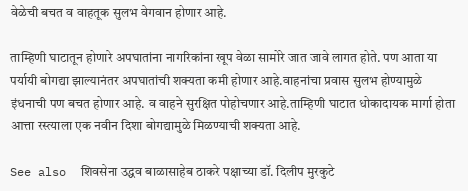वेळेची बचत व वाहतूक सुलभ वेगवान होणार आहे.

ताम्हिणी घाटातून होणारे अपघातांना नागरिकांना खूप वेळा सामोरे जात जावे लागत होते. पण आता या पर्यायी बोगद्या झाल्यानंतर अपघातांची शक्यता कमी होणार आहे.वाहनांचा प्रवास सुलभ होण्यामुळे इंधनाची पण बचत होणार आहे. व वाहने सुरक्षित पोहोचणार आहे.ताम्हिणी घाटात धोकादायक मार्गा होता आत्ता रस्त्याला एक नवीन दिशा बोगद्यामुळे मिळण्याची शक्यता आहे.

See also  शिवसेना उद्धव बाळासाहेब ठाकरे पक्षाच्या डॉ. दिलीप मुरकुटे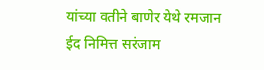यांच्या वतीने बाणेर येथे रमजान ईद निमित्त सरंजाम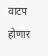वाटप होणार